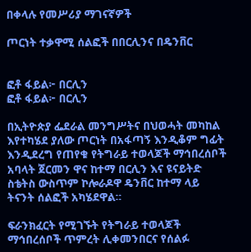በቀላሉ የመሥሪያ ማገናኛዎች

ጦርነት ተቃዋሚ ሰልፎች በበርሊንና በዴንቨር


ፎቶ ፋይል፦ በርሊን
ፎቶ ፋይል፦ በርሊን

በኢትዮጵያ ፌደራል መንግሥትና በህወሓት መካከል እየተካሄደ ያለው ጦርነት በአፋጣኝ እንዲቆም ግፊት እንዲደረግ የጠየቁ የትግራይ ተወላጆች ማኅበረሰቦች አባላት ጀርመን ዋና ከተማ በርሊን እና ዩናይትድ ስቴትስ ውስጥም ኮሎራዶዋ ዴንቨር ከተማ ላይ ትናንት ሰልፎች አካሄደዋል።

ፍራንክፈርት የሚገኙት የትግራይ ተወላጆች ማኅበረሰቦች ጥምረት ሊቀመንበርና የሰልፉ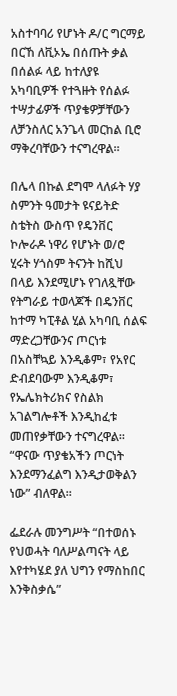አስተባባሪ የሆኑት ዶ/ር ግርማይ በርኸ ለቪኦኤ በሰጡት ቃል በሰልፉ ላይ ከተለያዩ አካባቢዎች የተጓዙት የሰልፉ ተሣታፊዎች ጥያቄዎቻቸውን ለቻንስለር አንጌላ መርከል ቢሮ ማቅረባቸውን ተናግረዋል።

በሌላ በኩል ደግሞ ላለፉት ሃያ ስምንት ዓመታት ዩናይትድ ስቴትስ ውስጥ የዴንቨር ኮሎራዶ ነዋሪ የሆኑት ወ/ሮ ሂሩት ሃጎስም ትናንት ከሺህ በላይ እንደሚሆኑ የገለጿቸው የትግራይ ተወላጆች በዴንቨር ከተማ ካፒቶል ሂል አካባቢ ሰልፍ ማድረጋቸውንና ጦርነቱ በአስቸኳይ እንዲቆም፣ የአየር ድብደባውም እንዲቆም፣ የኤሌክትሪክና የስልክ አገልግሎቶች እንዲከፈቱ መጠየቃቸውን ተናግረዋል። “ዋናው ጥያቄአችን ጦርነት እንደማንፈልግ እንዲታወቅልን ነው” ብለዋል።

ፌደራሉ መንግሥት “በተወሰኑ የህወሓት ባለሥልጣናት ላይ እየተካሄደ ያለ ህግን የማስከበር እንቅስቃሴ”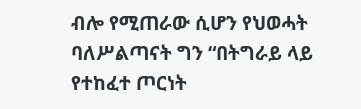ብሎ የሚጠራው ሲሆን የህወሓት ባለሥልጣናት ግን “በትግራይ ላይ የተከፈተ ጦርነት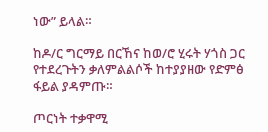ነው” ይላል።

ከዶ/ር ግርማይ በርኸና ከወ/ሮ ሂሩት ሃጎስ ጋር የተደረጉትን ቃለምልልሶች ከተያያዘው የድምፅ ፋይል ያዳምጡ።

ጦርነት ተቃዋሚ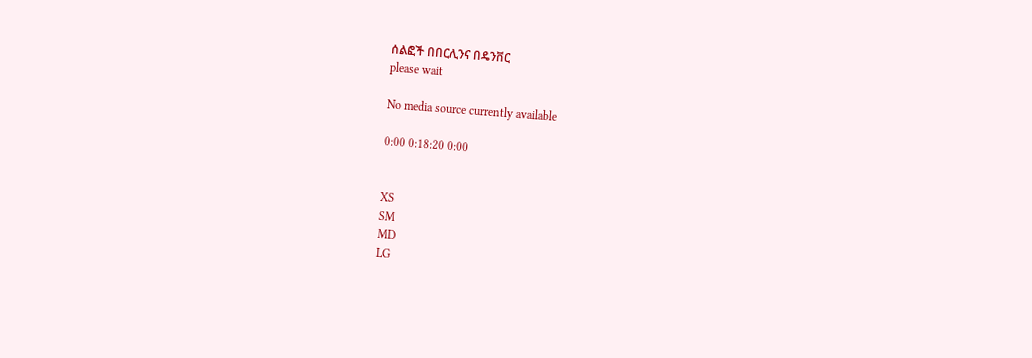ሰልፎች በበርሊንና በዴንቨር
please wait

No media source currently available

0:00 0:18:20 0:00


XS
SM
MD
LG